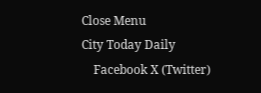Close Menu
City Today Daily
    Facebook X (Twitter)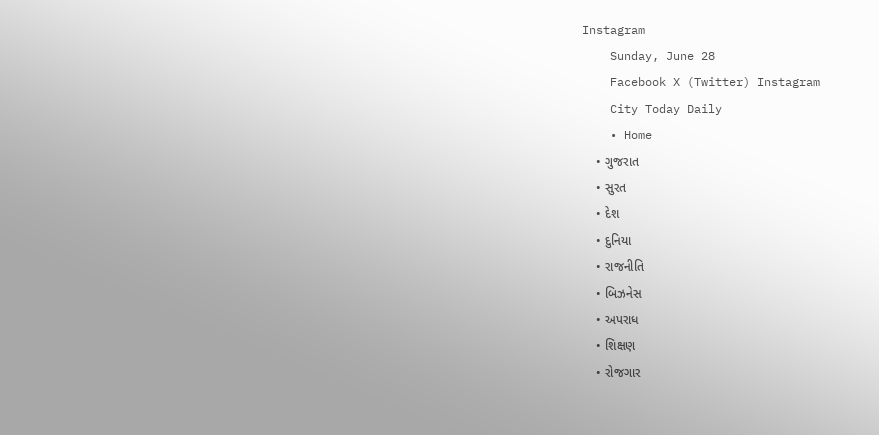Instagram
    Sunday, June 28
    Facebook X (Twitter) Instagram
    City Today Daily
    • Home
    • ગુજરાત
    • સુરત
    • દેશ
    • દુનિયા
    • રાજનીતિ
    • બિઝનેસ
    • અપરાધ
    • શિક્ષણ
    • રોજગાર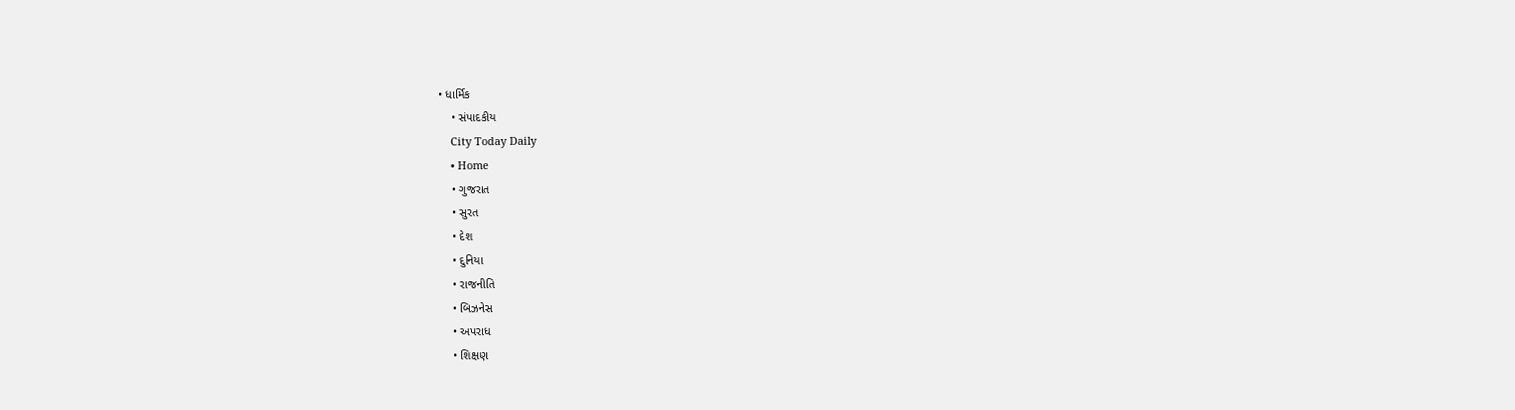• ધાર્મિક
    • સંપાદકીય
    City Today Daily
    • Home
    • ગુજરાત
    • સુરત
    • દેશ
    • દુનિયા
    • રાજનીતિ
    • બિઝનેસ
    • અપરાધ
    • શિક્ષણ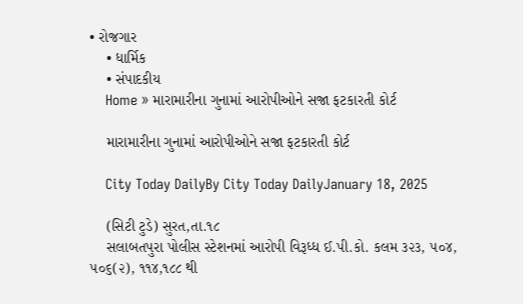• રોજગાર
    • ધાર્મિક
    • સંપાદકીય
    Home » મારામારીના ગુનામાં આરોપીઓને સજા ફટકારતી કોર્ટ

    મારામારીના ગુનામાં આરોપીઓને સજા ફટકારતી કોર્ટ

    City Today DailyBy City Today DailyJanuary 18, 2025

    (સિટી ટુડે) સુરત,તા.૧૮
    સલાબતપુરા પોલીસ સ્ટેશનમાં આરોપી વિરૂધ્ધ ઈ.પી.કો. કલમ ૩૨૩, ૫૦૪, ૫૦૬(૨), ૧૧૪,૧૮૮ થી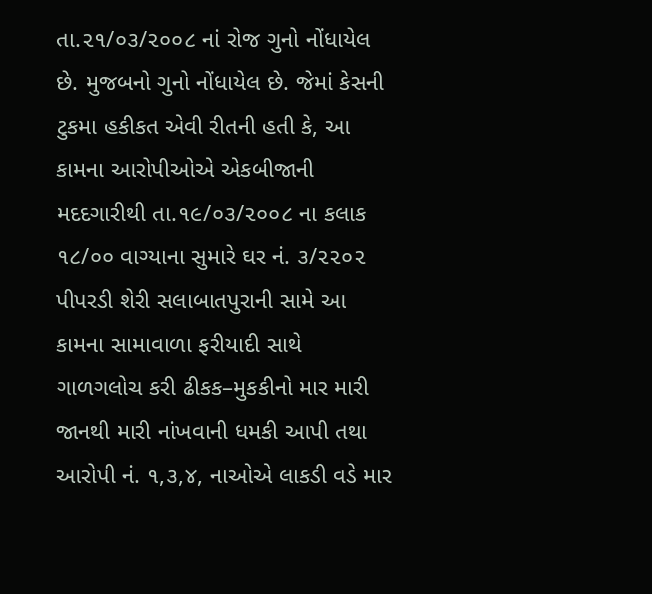તા.૨૧/૦૩/૨૦૦૮ નાં રોજ ગુનો નોંધાયેલ છે. મુજબનો ગુનો નોંધાયેલ છે. જેમાં કેસની ટુકમા હકીકત એવી રીતની હતી કે, આ કામના આરોપીઓએ એકબીજાની મદદગારીથી તા.૧૯/૦૩/૨૦૦૮ ના કલાક ૧૮/૦૦ વાગ્યાના સુમારે ઘર નં. ૩/૨૨૦૨ પીપરડી શેરી સલાબાતપુરાની સામે આ કામના સામાવાળા ફરીયાદી સાથે ગાળગલોચ કરી ઢીકક–મુકકીનો માર મારી જાનથી મારી નાંખવાની ધમકી આપી તથા આરોપી નં. ૧,૩,૪, નાઓએ લાકડી વડે માર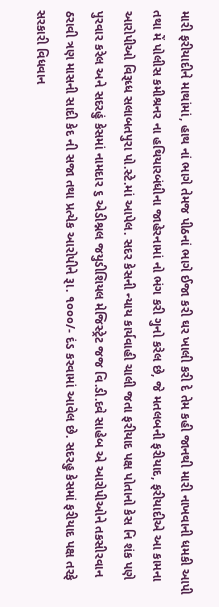મારી ફરીયાદીને માથાંમાં, હાથ નાં ભાગે તેમજ પીઠનાં ભાગે ઈજા કરી ઘર ખાલી કરી દે તેમ કહી જાનથી મારી નાખવાની ધમકી આપી તથા મેં પોલીસ કમીશ્રનર ના હથિયારબંધીના જાહેરનામાં નો ભંગ કરી ગુનો કરેલ છે, જે મતલબની ફરીયાદ, ફરીયાદીએ આ કામના આરોપીઓ વિરૂધ્ધ સલાબતપુરા પો.સ્ટે.માં આપેલ. સદર કેસની ન્યાય કાર્યવાહી ચાલી જતા ફરીયાદ પક્ષ પોતાનો કેસ નિ શંક પણે પુરવાર કરેલ અને સદરહું કેસમાં નામદાર ૬ એડીશ્નલ જયુડીશિયલ મેજિસ્ટ્રેટ જજ વિ.ડી.દવે સાહેબ એ આરોપીઓને તકસીરવાન ઠરાવી ત્રણ માસની સાદી કેદ ની સજા તથા પ્રત્યેક આરોપીને રૂા. ૧૦૦૦/- દંડ કરવામાં આવેલ છે. સદરહુ કેસમાં ફરીયાદ પક્ષ તરફે સરકારી વિધવાન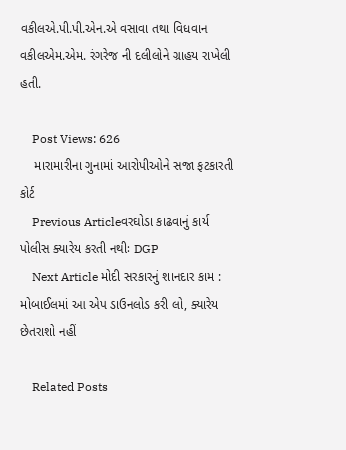વકીલએ.પી.પી.એન.એ વસાવા તથા વિધવાન વકીલએમ.એમ. રંગરેજ ની દલીલોને ગ્રાહય રાખેલી હતી.

    Post Views: 626
    મારામારીના ગુનામાં આરોપીઓને સજા ફટકારતી કોર્ટ
    Previous Articleવરઘોડા કાઢવાનું કાર્ય પોલીસ ક્યારેય કરતી નથીઃ DGP
    Next Article મોદી સરકારનું શાનદાર કામ : મોબાઈલમાં આ એપ ડાઉનલોડ કરી લો, ક્યારેય છેતરાશો નહીં

    Related Posts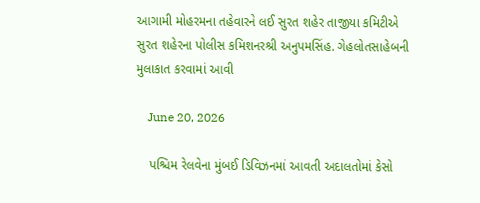આગામી મોહરમના તહેવારને લઈ સુરત શહેર તાજીયા કમિટીએ સુરત શહેરના પોલીસ કમિશનરશ્રી અનુપમસિંહ. ગેહલોતસાહેબની મુલાકાત કરવામાં આવી

    June 20, 2026

    પશ્ચિમ રેલવેના મુંબઈ ડિવિઝનમાં આવતી અદાલતોમાં કેસો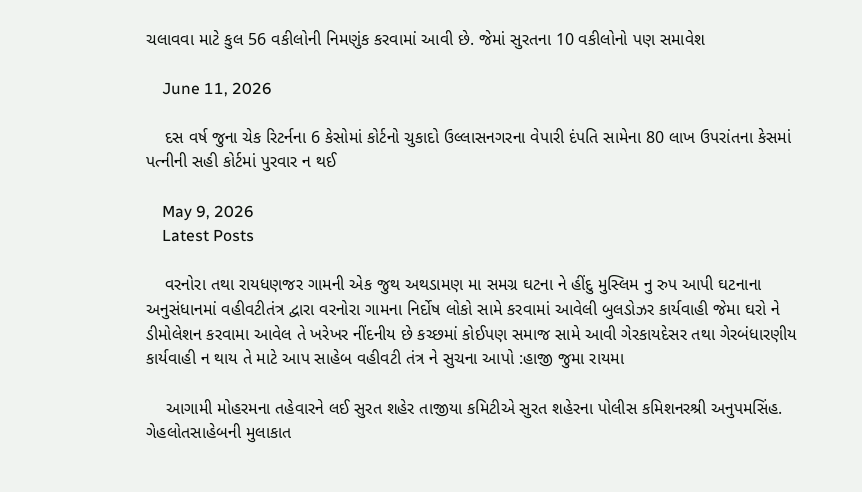ચલાવવા માટે કુલ 56 વકીલોની નિમણુંક કરવામાં આવી છે. જેમાં સુરતના 10 વકીલોનો પણ સમાવેશ

    June 11, 2026

    દસ વર્ષ જુના ચેક રિટર્નના 6 કેસોમાં કોર્ટનો ચુકાદો ઉલ્લાસનગરના વેપારી દંપતિ સામેના 80 લાખ ઉપરાંતના કેસમાં પત્નીની સહી કોર્ટમાં પુરવાર ન થઈ

    May 9, 2026
    Latest Posts

    વરનોરા તથા રાયધણજર ગામની એક જુથ અથડામણ મા સમગ્ર ઘટના ને હીંદુ મુસ્લિમ નુ રુપ આપી ઘટનાના અનુસંધાનમાં વહીવટીતંત્ર દ્વારા વરનોરા ગામના નિર્દોષ લોકો સામે કરવામાં આવેલી બુલડોઝર કાર્યવાહી જેમા ઘરો ને ડીમોલેશન કરવામા આવેલ તે ખરેખર નીંદનીય છે કચ્છમાં કોઈપણ સમાજ સામે આવી ગેરકાયદેસર તથા ગેરબંધારણીય કાર્યવાહી ન થાય તે માટે આપ સાહેબ વહીવટી તંત્ર ને સુચના આપો :હાજી જુમા રાયમા

    આગામી મોહરમના તહેવારને લઈ સુરત શહેર તાજીયા કમિટીએ સુરત શહેરના પોલીસ કમિશનરશ્રી અનુપમસિંહ. ગેહલોતસાહેબની મુલાકાત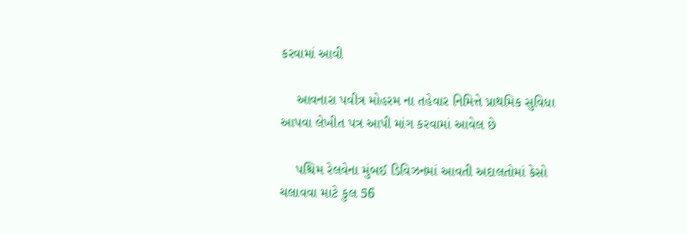કરવામાં આવી

    આવનારા પવીત્ર મોહરમ ના તહેવાર નિમિત્તે પ્રાથમિક સુવિધા આપવા લેખીત પત્ર આપી માંગ કરવામાં આવેલ છે

    પશ્ચિમ રેલવેના મુંબઈ ડિવિઝનમાં આવતી અદાલતોમાં કેસો ચલાવવા માટે કુલ 56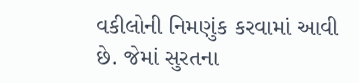વકીલોની નિમણુંક કરવામાં આવી છે. જેમાં સુરતના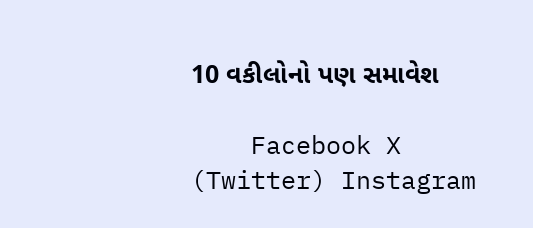10 વકીલોનો પણ સમાવેશ

    Facebook X (Twitter) Instagram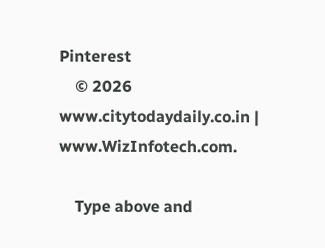Pinterest
    © 2026 www.citytodaydaily.co.in | www.WizInfotech.com.

    Type above and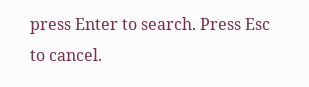press Enter to search. Press Esc to cancel.